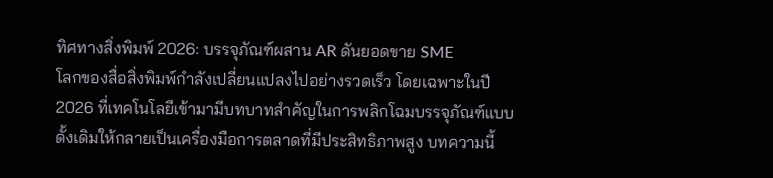ทิศทางสิ่งพิมพ์ 2026: บรรจุภัณฑ์ผสาน AR ดันยอดขาย SME
โลกของสื่อสิ่งพิมพ์กำลังเปลี่ยนแปลงไปอย่างรวดเร็ว โดยเฉพาะในปี 2026 ที่เทคโนโลยีเข้ามามีบทบาทสำคัญในการพลิกโฉมบรรจุภัณฑ์แบบดั้งเดิมให้กลายเป็นเครื่องมือการตลาดที่มีประสิทธิภาพสูง บทความนี้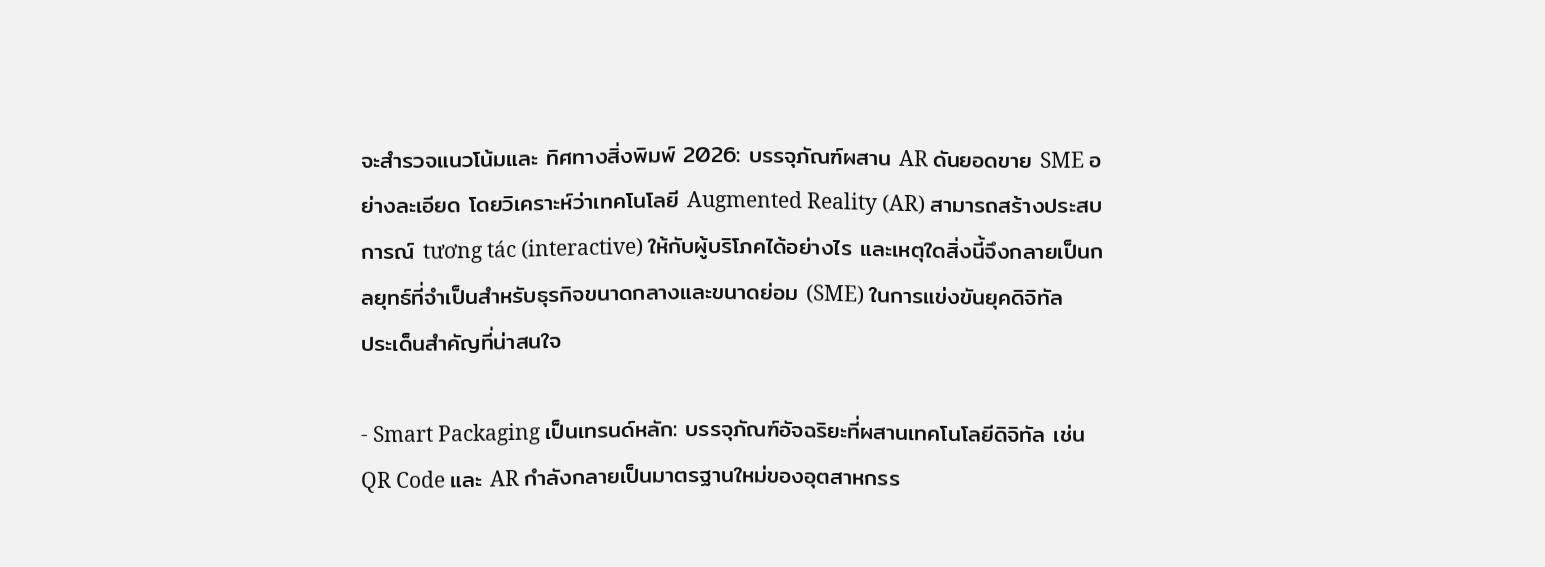จะสำรวจแนวโน้มและ ทิศทางสิ่งพิมพ์ 2026: บรรจุภัณฑ์ผสาน AR ดันยอดขาย SME อย่างละเอียด โดยวิเคราะห์ว่าเทคโนโลยี Augmented Reality (AR) สามารถสร้างประสบการณ์ tương tác (interactive) ให้กับผู้บริโภคได้อย่างไร และเหตุใดสิ่งนี้จึงกลายเป็นกลยุทธ์ที่จำเป็นสำหรับธุรกิจขนาดกลางและขนาดย่อม (SME) ในการแข่งขันยุคดิจิทัล
ประเด็นสำคัญที่น่าสนใจ

- Smart Packaging เป็นเทรนด์หลัก: บรรจุภัณฑ์อัจฉริยะที่ผสานเทคโนโลยีดิจิทัล เช่น QR Code และ AR กำลังกลายเป็นมาตรฐานใหม่ของอุตสาหกรร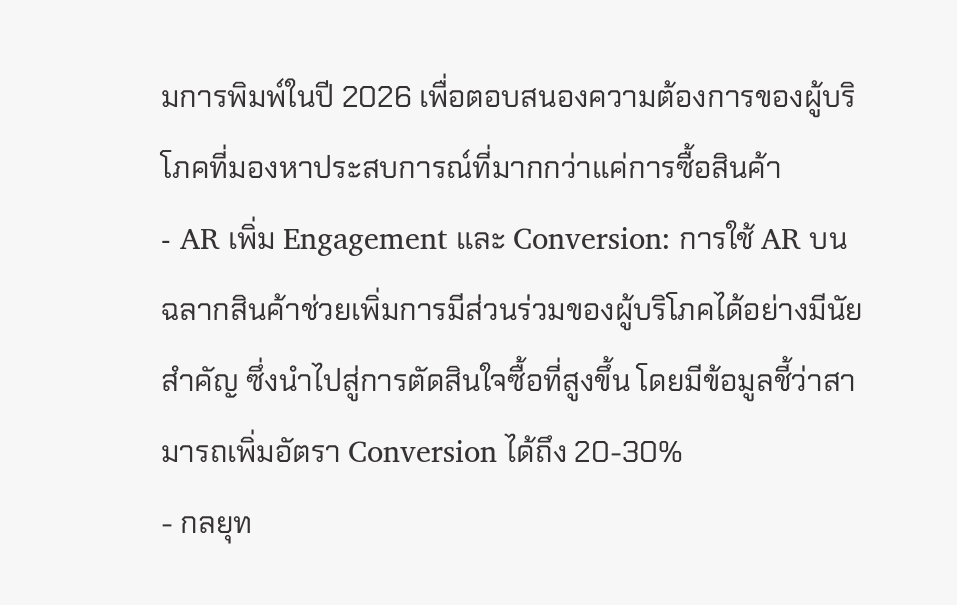มการพิมพ์ในปี 2026 เพื่อตอบสนองความต้องการของผู้บริโภคที่มองหาประสบการณ์ที่มากกว่าแค่การซื้อสินค้า
- AR เพิ่ม Engagement และ Conversion: การใช้ AR บนฉลากสินค้าช่วยเพิ่มการมีส่วนร่วมของผู้บริโภคได้อย่างมีนัยสำคัญ ซึ่งนำไปสู่การตัดสินใจซื้อที่สูงขึ้น โดยมีข้อมูลชี้ว่าสามารถเพิ่มอัตรา Conversion ได้ถึง 20-30%
- กลยุท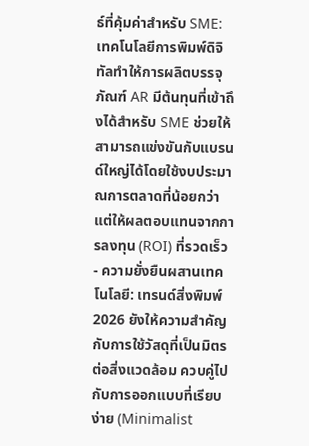ธ์ที่คุ้มค่าสำหรับ SME: เทคโนโลยีการพิมพ์ดิจิทัลทำให้การผลิตบรรจุภัณฑ์ AR มีต้นทุนที่เข้าถึงได้สำหรับ SME ช่วยให้สามารถแข่งขันกับแบรนด์ใหญ่ได้โดยใช้งบประมาณการตลาดที่น้อยกว่า แต่ให้ผลตอบแทนจากการลงทุน (ROI) ที่รวดเร็ว
- ความยั่งยืนผสานเทคโนโลยี: เทรนด์สิ่งพิมพ์ 2026 ยังให้ความสำคัญกับการใช้วัสดุที่เป็นมิตรต่อสิ่งแวดล้อม ควบคู่ไปกับการออกแบบที่เรียบง่าย (Minimalist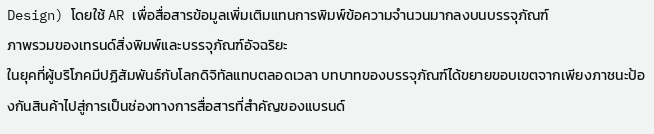Design) โดยใช้ AR เพื่อสื่อสารข้อมูลเพิ่มเติมแทนการพิมพ์ข้อความจำนวนมากลงบนบรรจุภัณฑ์
ภาพรวมของเทรนด์สิ่งพิมพ์และบรรจุภัณฑ์อัจฉริยะ
ในยุคที่ผู้บริโภคมีปฏิสัมพันธ์กับโลกดิจิทัลแทบตลอดเวลา บทบาทของบรรจุภัณฑ์ได้ขยายขอบเขตจากเพียงภาชนะป้องกันสินค้าไปสู่การเป็นช่องทางการสื่อสารที่สำคัญของแบรนด์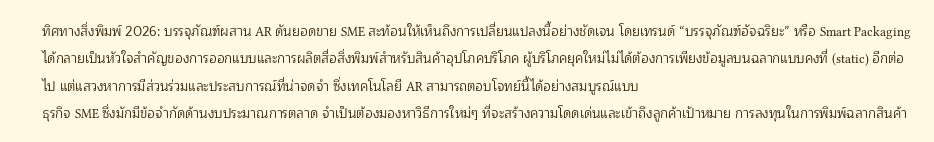ทิศทางสิ่งพิมพ์ 2026: บรรจุภัณฑ์ผสาน AR ดันยอดขาย SME สะท้อนให้เห็นถึงการเปลี่ยนแปลงนี้อย่างชัดเจน โดยเทรนด์ “บรรจุภัณฑ์อัจฉริยะ” หรือ Smart Packaging ได้กลายเป็นหัวใจสำคัญของการออกแบบและการผลิตสื่อสิ่งพิมพ์สำหรับสินค้าอุปโภคบริโภค ผู้บริโภคยุคใหม่ไม่ได้ต้องการเพียงข้อมูลบนฉลากแบบคงที่ (static) อีกต่อไป แต่แสวงหาการมีส่วนร่วมและประสบการณ์ที่น่าจดจำ ซึ่งเทคโนโลยี AR สามารถตอบโจทย์นี้ได้อย่างสมบูรณ์แบบ
ธุรกิจ SME ซึ่งมักมีข้อจำกัดด้านงบประมาณการตลาด จำเป็นต้องมองหาวิธีการใหม่ๆ ที่จะสร้างความโดดเด่นและเข้าถึงลูกค้าเป้าหมาย การลงทุนในการพิมพ์ฉลากสินค้า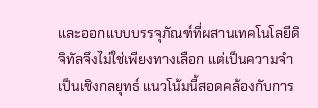และออกแบบบรรจุภัณฑ์ที่ผสานเทคโนโลยีดิจิทัลจึงไม่ใช่เพียงทางเลือก แต่เป็นความจำเป็นเชิงกลยุทธ์ แนวโน้มนี้สอดคล้องกับการ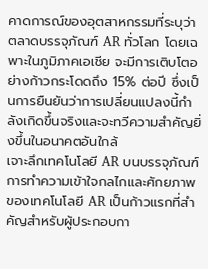คาดการณ์ของอุตสาหกรรมที่ระบุว่าตลาดบรรจุภัณฑ์ AR ทั่วโลก โดยเฉพาะในภูมิภาคเอเชีย จะมีการเติบโตอย่างก้าวกระโดดถึง 15% ต่อปี ซึ่งเป็นการยืนยันว่าการเปลี่ยนแปลงนี้กำลังเกิดขึ้นจริงและจะทวีความสำคัญยิ่งขึ้นในอนาคตอันใกล้
เจาะลึกเทคโนโลยี AR บนบรรจุภัณฑ์
การทำความเข้าใจกลไกและศักยภาพของเทคโนโลยี AR เป็นก้าวแรกที่สำคัญสำหรับผู้ประกอบกา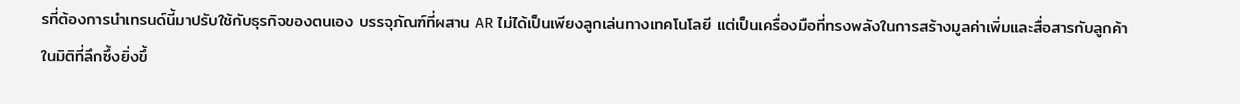รที่ต้องการนำเทรนด์นี้มาปรับใช้กับธุรกิจของตนเอง บรรจุภัณฑ์ที่ผสาน AR ไม่ได้เป็นเพียงลูกเล่นทางเทคโนโลยี แต่เป็นเครื่องมือที่ทรงพลังในการสร้างมูลค่าเพิ่มและสื่อสารกับลูกค้าในมิติที่ลึกซึ้งยิ่งขึ้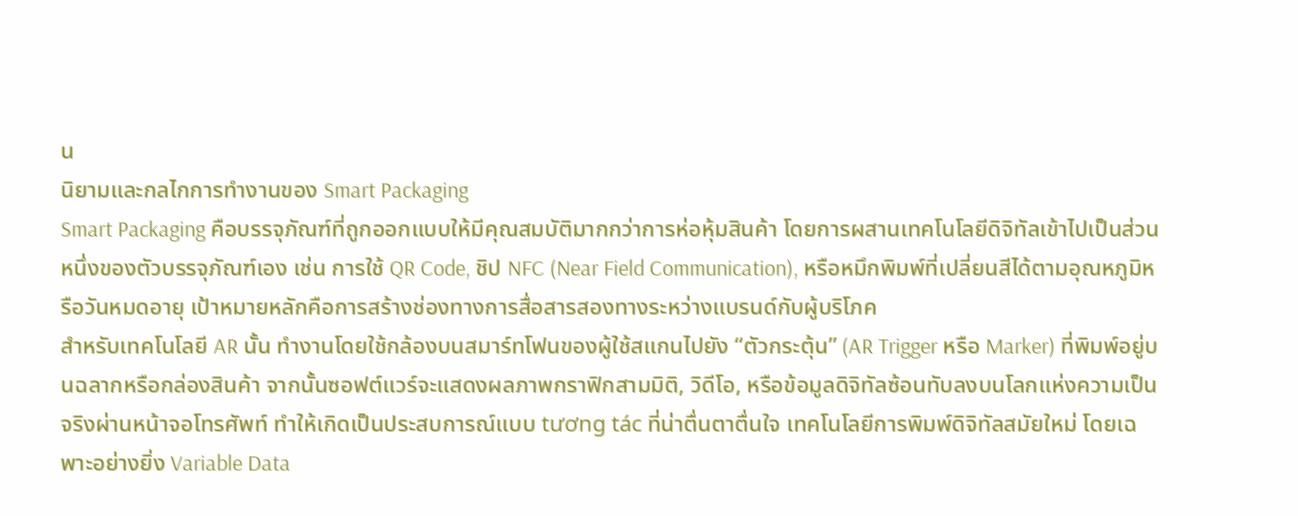น
นิยามและกลไกการทำงานของ Smart Packaging
Smart Packaging คือบรรจุภัณฑ์ที่ถูกออกแบบให้มีคุณสมบัติมากกว่าการห่อหุ้มสินค้า โดยการผสานเทคโนโลยีดิจิทัลเข้าไปเป็นส่วนหนึ่งของตัวบรรจุภัณฑ์เอง เช่น การใช้ QR Code, ชิป NFC (Near Field Communication), หรือหมึกพิมพ์ที่เปลี่ยนสีได้ตามอุณหภูมิหรือวันหมดอายุ เป้าหมายหลักคือการสร้างช่องทางการสื่อสารสองทางระหว่างแบรนด์กับผู้บริโภค
สำหรับเทคโนโลยี AR นั้น ทำงานโดยใช้กล้องบนสมาร์ทโฟนของผู้ใช้สแกนไปยัง “ตัวกระตุ้น” (AR Trigger หรือ Marker) ที่พิมพ์อยู่บนฉลากหรือกล่องสินค้า จากนั้นซอฟต์แวร์จะแสดงผลภาพกราฟิกสามมิติ, วิดีโอ, หรือข้อมูลดิจิทัลซ้อนทับลงบนโลกแห่งความเป็นจริงผ่านหน้าจอโทรศัพท์ ทำให้เกิดเป็นประสบการณ์แบบ tương tác ที่น่าตื่นตาตื่นใจ เทคโนโลยีการพิมพ์ดิจิทัลสมัยใหม่ โดยเฉพาะอย่างยิ่ง Variable Data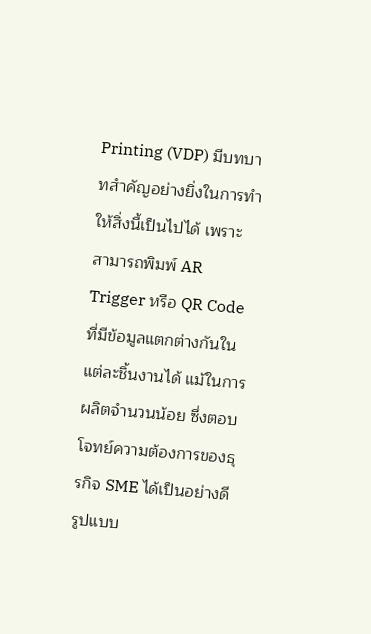Printing (VDP) มีบทบาทสำคัญอย่างยิ่งในการทำให้สิ่งนี้เป็นไปได้ เพราะสามารถพิมพ์ AR Trigger หรือ QR Code ที่มีข้อมูลแตกต่างกันในแต่ละชิ้นงานได้ แม้ในการผลิตจำนวนน้อย ซึ่งตอบโจทย์ความต้องการของธุรกิจ SME ได้เป็นอย่างดี
รูปแบบ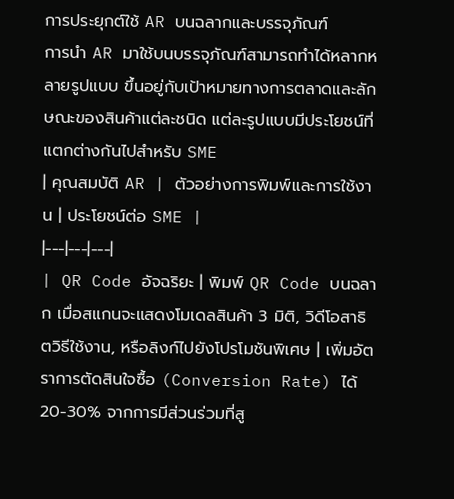การประยุกต์ใช้ AR บนฉลากและบรรจุภัณฑ์
การนำ AR มาใช้บนบรรจุภัณฑ์สามารถทำได้หลากหลายรูปแบบ ขึ้นอยู่กับเป้าหมายทางการตลาดและลักษณะของสินค้าแต่ละชนิด แต่ละรูปแบบมีประโยชน์ที่แตกต่างกันไปสำหรับ SME
| คุณสมบัติ AR | ตัวอย่างการพิมพ์และการใช้งาน | ประโยชน์ต่อ SME |
|---|---|---|
| QR Code อัจฉริยะ | พิมพ์ QR Code บนฉลาก เมื่อสแกนจะแสดงโมเดลสินค้า 3 มิติ, วิดีโอสาธิตวิธีใช้งาน, หรือลิงก์ไปยังโปรโมชันพิเศษ | เพิ่มอัตราการตัดสินใจซื้อ (Conversion Rate) ได้ 20-30% จากการมีส่วนร่วมที่สู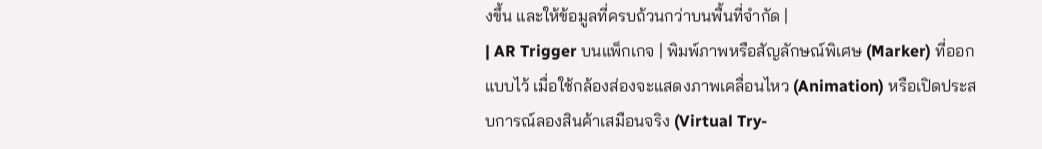งขึ้น และให้ข้อมูลที่ครบถ้วนกว่าบนพื้นที่จำกัด |
| AR Trigger บนแพ็กเกจ | พิมพ์ภาพหรือสัญลักษณ์พิเศษ (Marker) ที่ออกแบบไว้ เมื่อใช้กล้องส่องจะแสดงภาพเคลื่อนไหว (Animation) หรือเปิดประสบการณ์ลองสินค้าเสมือนจริง (Virtual Try-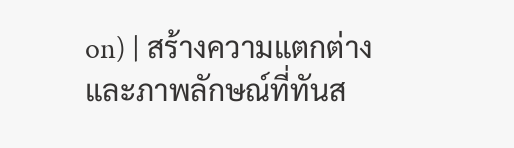on) | สร้างความแตกต่างและภาพลักษณ์ที่ทันส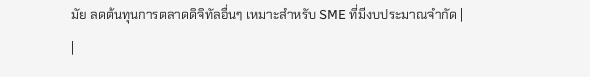มัย ลดต้นทุนการตลาดดิจิทัลอื่นๆ เหมาะสำหรับ SME ที่มีงบประมาณจำกัด |
|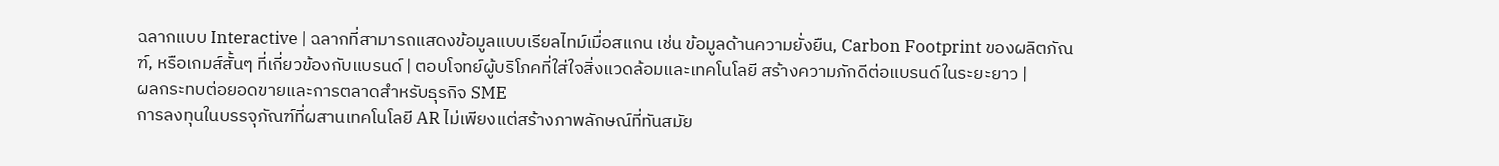ฉลากแบบ Interactive | ฉลากที่สามารถแสดงข้อมูลแบบเรียลไทม์เมื่อสแกน เช่น ข้อมูลด้านความยั่งยืน, Carbon Footprint ของผลิตภัณฑ์, หรือเกมส์สั้นๆ ที่เกี่ยวข้องกับแบรนด์ | ตอบโจทย์ผู้บริโภคที่ใส่ใจสิ่งแวดล้อมและเทคโนโลยี สร้างความภักดีต่อแบรนด์ในระยะยาว |
ผลกระทบต่อยอดขายและการตลาดสำหรับธุรกิจ SME
การลงทุนในบรรจุภัณฑ์ที่ผสานเทคโนโลยี AR ไม่เพียงแต่สร้างภาพลักษณ์ที่ทันสมัย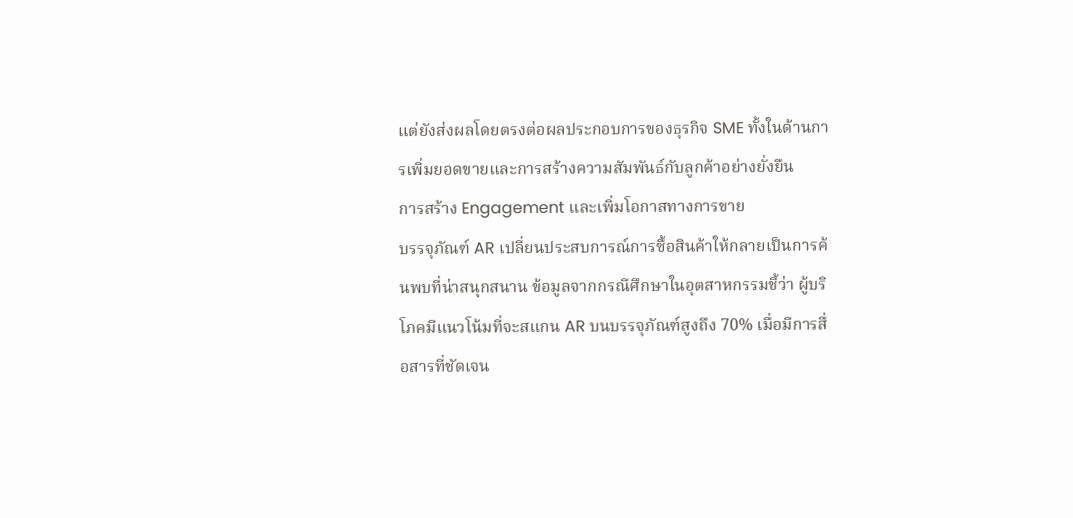แต่ยังส่งผลโดยตรงต่อผลประกอบการของธุรกิจ SME ทั้งในด้านการเพิ่มยอดขายและการสร้างความสัมพันธ์กับลูกค้าอย่างยั่งยืน
การสร้าง Engagement และเพิ่มโอกาสทางการขาย
บรรจุภัณฑ์ AR เปลี่ยนประสบการณ์การซื้อสินค้าให้กลายเป็นการค้นพบที่น่าสนุกสนาน ข้อมูลจากกรณีศึกษาในอุตสาหกรรมชี้ว่า ผู้บริโภคมีแนวโน้มที่จะสแกน AR บนบรรจุภัณฑ์สูงถึง 70% เมื่อมีการสื่อสารที่ชัดเจน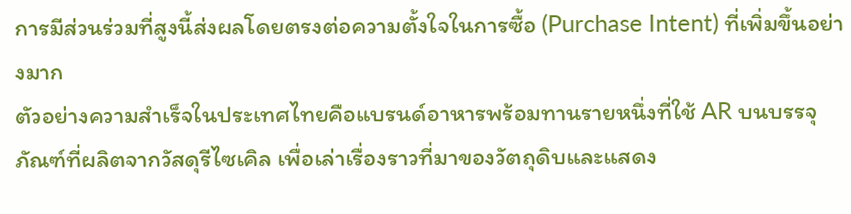การมีส่วนร่วมที่สูงนี้ส่งผลโดยตรงต่อความตั้งใจในการซื้อ (Purchase Intent) ที่เพิ่มขึ้นอย่างมาก
ตัวอย่างความสำเร็จในประเทศไทยคือแบรนด์อาหารพร้อมทานรายหนึ่งที่ใช้ AR บนบรรจุภัณฑ์ที่ผลิตจากวัสดุรีไซเคิล เพื่อเล่าเรื่องราวที่มาของวัตถุดิบและแสดง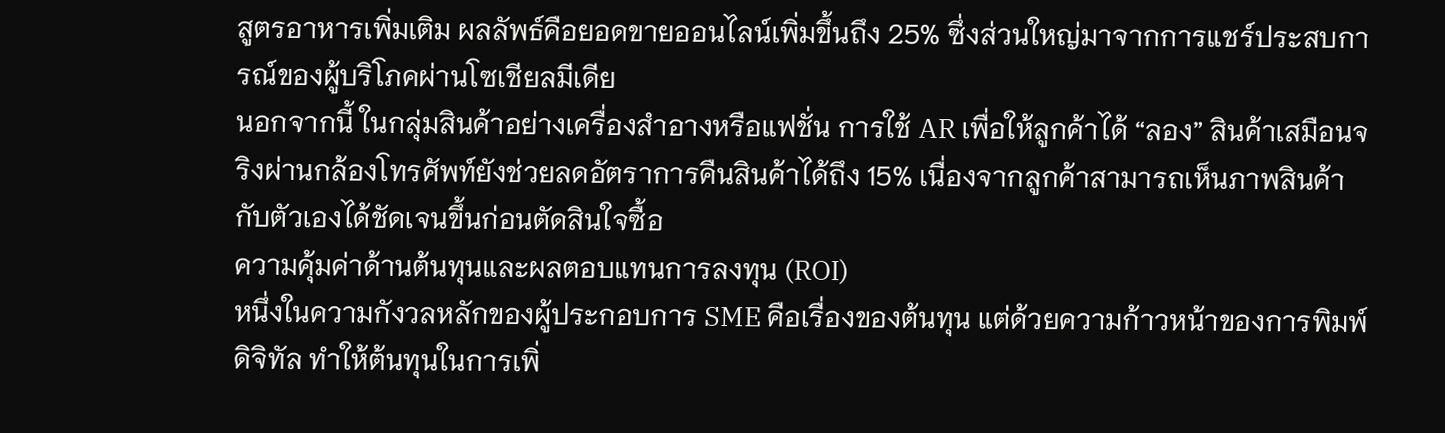สูตรอาหารเพิ่มเติม ผลลัพธ์คือยอดขายออนไลน์เพิ่มขึ้นถึง 25% ซึ่งส่วนใหญ่มาจากการแชร์ประสบการณ์ของผู้บริโภคผ่านโซเชียลมีเดีย
นอกจากนี้ ในกลุ่มสินค้าอย่างเครื่องสำอางหรือแฟชั่น การใช้ AR เพื่อให้ลูกค้าได้ “ลอง” สินค้าเสมือนจริงผ่านกล้องโทรศัพท์ยังช่วยลดอัตราการคืนสินค้าได้ถึง 15% เนื่องจากลูกค้าสามารถเห็นภาพสินค้ากับตัวเองได้ชัดเจนขึ้นก่อนตัดสินใจซื้อ
ความคุ้มค่าด้านต้นทุนและผลตอบแทนการลงทุน (ROI)
หนึ่งในความกังวลหลักของผู้ประกอบการ SME คือเรื่องของต้นทุน แต่ด้วยความก้าวหน้าของการพิมพ์ดิจิทัล ทำให้ต้นทุนในการเพิ่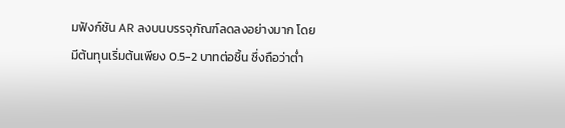มฟังก์ชัน AR ลงบนบรรจุภัณฑ์ลดลงอย่างมาก โดยมีต้นทุนเริ่มต้นเพียง 0.5-2 บาทต่อชิ้น ซึ่งถือว่าต่ำ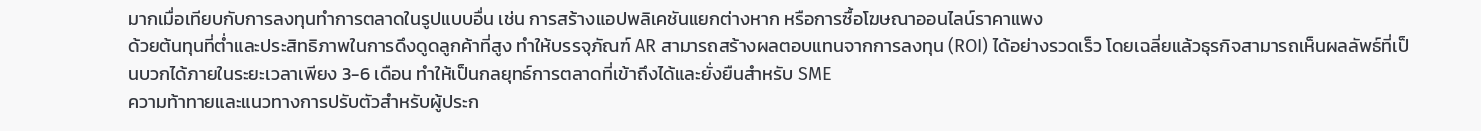มากเมื่อเทียบกับการลงทุนทำการตลาดในรูปแบบอื่น เช่น การสร้างแอปพลิเคชันแยกต่างหาก หรือการซื้อโฆษณาออนไลน์ราคาแพง
ด้วยต้นทุนที่ต่ำและประสิทธิภาพในการดึงดูดลูกค้าที่สูง ทำให้บรรจุภัณฑ์ AR สามารถสร้างผลตอบแทนจากการลงทุน (ROI) ได้อย่างรวดเร็ว โดยเฉลี่ยแล้วธุรกิจสามารถเห็นผลลัพธ์ที่เป็นบวกได้ภายในระยะเวลาเพียง 3-6 เดือน ทำให้เป็นกลยุทธ์การตลาดที่เข้าถึงได้และยั่งยืนสำหรับ SME
ความท้าทายและแนวทางการปรับตัวสำหรับผู้ประก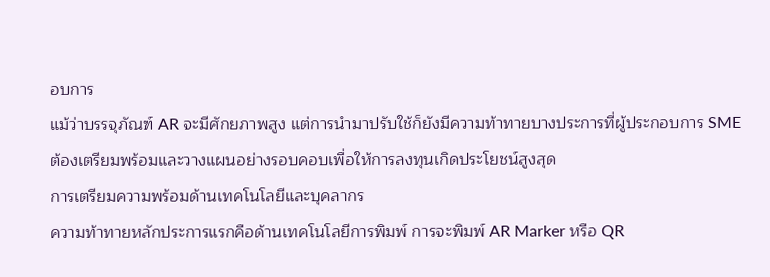อบการ
แม้ว่าบรรจุภัณฑ์ AR จะมีศักยภาพสูง แต่การนำมาปรับใช้ก็ยังมีความท้าทายบางประการที่ผู้ประกอบการ SME ต้องเตรียมพร้อมและวางแผนอย่างรอบคอบเพื่อให้การลงทุนเกิดประโยชน์สูงสุด
การเตรียมความพร้อมด้านเทคโนโลยีและบุคลากร
ความท้าทายหลักประการแรกคือด้านเทคโนโลยีการพิมพ์ การจะพิมพ์ AR Marker หรือ QR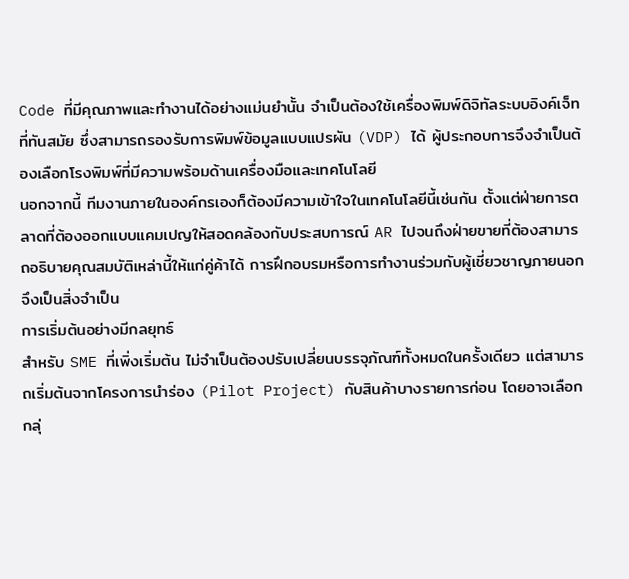Code ที่มีคุณภาพและทำงานได้อย่างแม่นยำนั้น จำเป็นต้องใช้เครื่องพิมพ์ดิจิทัลระบบอิงค์เจ็ทที่ทันสมัย ซึ่งสามารถรองรับการพิมพ์ข้อมูลแบบแปรผัน (VDP) ได้ ผู้ประกอบการจึงจำเป็นต้องเลือกโรงพิมพ์ที่มีความพร้อมด้านเครื่องมือและเทคโนโลยี
นอกจากนี้ ทีมงานภายในองค์กรเองก็ต้องมีความเข้าใจในเทคโนโลยีนี้เช่นกัน ตั้งแต่ฝ่ายการตลาดที่ต้องออกแบบแคมเปญให้สอดคล้องกับประสบการณ์ AR ไปจนถึงฝ่ายขายที่ต้องสามารถอธิบายคุณสมบัติเหล่านี้ให้แก่คู่ค้าได้ การฝึกอบรมหรือการทำงานร่วมกับผู้เชี่ยวชาญภายนอกจึงเป็นสิ่งจำเป็น
การเริ่มต้นอย่างมีกลยุทธ์
สำหรับ SME ที่เพิ่งเริ่มต้น ไม่จำเป็นต้องปรับเปลี่ยนบรรจุภัณฑ์ทั้งหมดในครั้งเดียว แต่สามารถเริ่มต้นจากโครงการนำร่อง (Pilot Project) กับสินค้าบางรายการก่อน โดยอาจเลือกกลุ่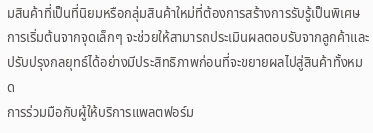มสินค้าที่เป็นที่นิยมหรือกลุ่มสินค้าใหม่ที่ต้องการสร้างการรับรู้เป็นพิเศษ การเริ่มต้นจากจุดเล็กๆ จะช่วยให้สามารถประเมินผลตอบรับจากลูกค้าและปรับปรุงกลยุทธ์ได้อย่างมีประสิทธิภาพก่อนที่จะขยายผลไปสู่สินค้าทั้งหมด
การร่วมมือกับผู้ให้บริการแพลตฟอร์ม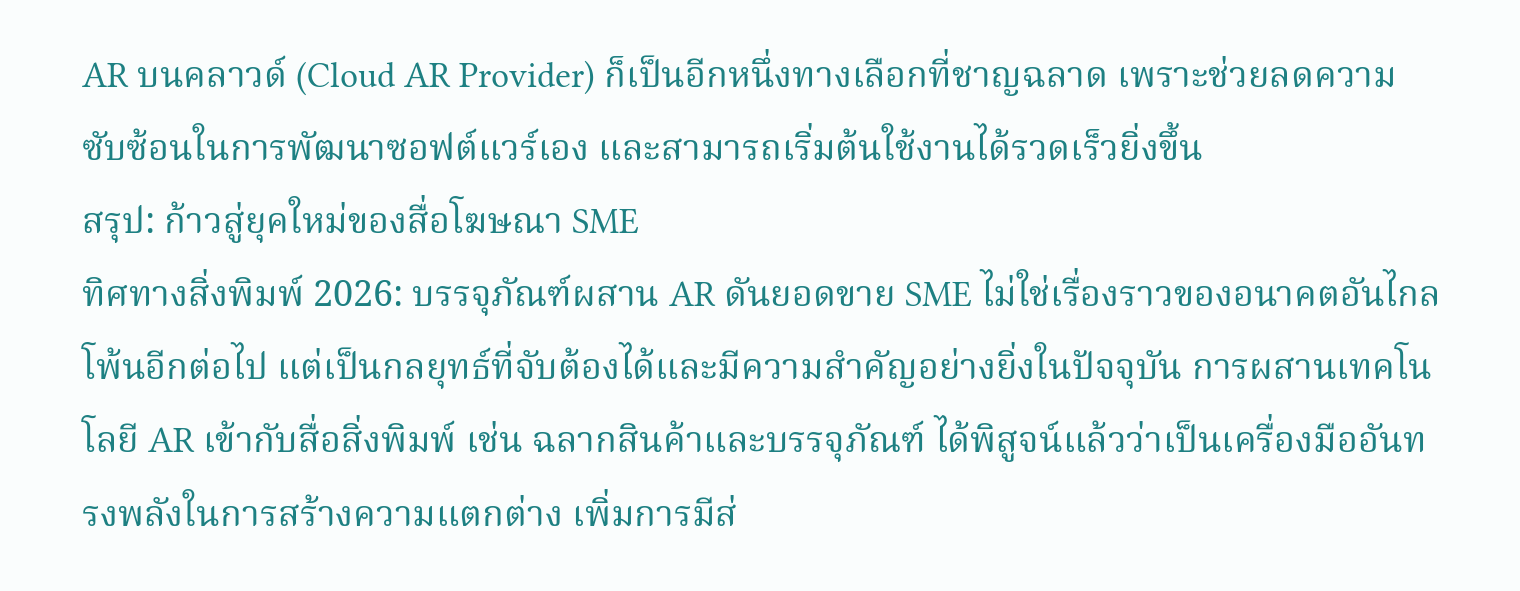AR บนคลาวด์ (Cloud AR Provider) ก็เป็นอีกหนึ่งทางเลือกที่ชาญฉลาด เพราะช่วยลดความซับซ้อนในการพัฒนาซอฟต์แวร์เอง และสามารถเริ่มต้นใช้งานได้รวดเร็วยิ่งขึ้น
สรุป: ก้าวสู่ยุคใหม่ของสื่อโฆษณา SME
ทิศทางสิ่งพิมพ์ 2026: บรรจุภัณฑ์ผสาน AR ดันยอดขาย SME ไม่ใช่เรื่องราวของอนาคตอันไกลโพ้นอีกต่อไป แต่เป็นกลยุทธ์ที่จับต้องได้และมีความสำคัญอย่างยิ่งในปัจจุบัน การผสานเทคโนโลยี AR เข้ากับสื่อสิ่งพิมพ์ เช่น ฉลากสินค้าและบรรจุภัณฑ์ ได้พิสูจน์แล้วว่าเป็นเครื่องมืออันทรงพลังในการสร้างความแตกต่าง เพิ่มการมีส่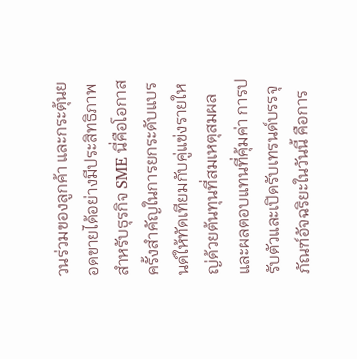วนร่วมของลูกค้า และกระตุ้นยอดขายได้อย่างมีประสิทธิภาพ สำหรับธุรกิจ SME นี่คือโอกาสครั้งสำคัญในการยกระดับแบรนด์ให้ทัดเทียมกับคู่แข่งรายใหญ่ด้วยต้นทุนที่สมเหตุสมผลและผลตอบแทนที่คุ้มค่า การปรับตัวและเปิดรับเทรนด์บรรจุภัณฑ์อัจฉริยะในวันนี้ คือการ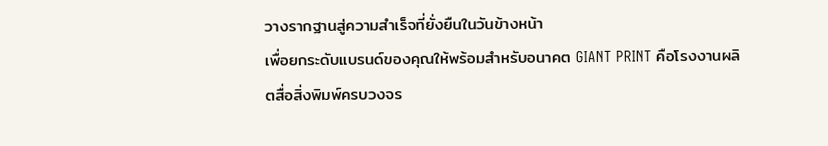วางรากฐานสู่ความสำเร็จที่ยั่งยืนในวันข้างหน้า
เพื่อยกระดับแบรนด์ของคุณให้พร้อมสำหรับอนาคต GIANT PRINT คือโรงงานผลิตสื่อสิ่งพิมพ์ครบวงจร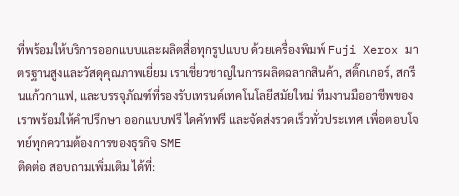ที่พร้อมให้บริการออกแบบและผลิตสื่อทุกรูปแบบ ด้วยเครื่องพิมพ์ Fuji Xerox มาตรฐานสูงและวัสดุคุณภาพเยี่ยม เราเชี่ยวชาญในการผลิตฉลากสินค้า, สติ๊กเกอร์, สกรีนแก้วกาแฟ, และบรรจุภัณฑ์ที่รองรับเทรนด์เทคโนโลยีสมัยใหม่ ทีมงานมืออาชีพของเราพร้อมให้คำปรึกษา ออกแบบฟรี ไดคัทฟรี และจัดส่งรวดเร็วทั่วประเทศ เพื่อตอบโจทย์ทุกความต้องการของธุรกิจ SME
ติดต่อ สอบถามเพิ่มเติม ได้ที่: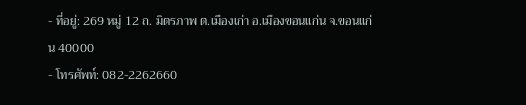- ที่อยู่: 269 หมู่ 12 ถ. มิตรภาพ ต.เมืองเก่า อ.เมืองขอนแก่น จ.ขอนแก่น 40000
- โทรศัพท์: 082-2262660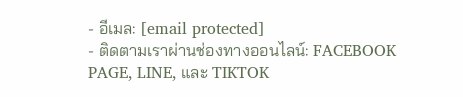- อีเมล: [email protected]
- ติดตามเราผ่านช่องทางออนไลน์: FACEBOOK PAGE, LINE, และ TIKTOK